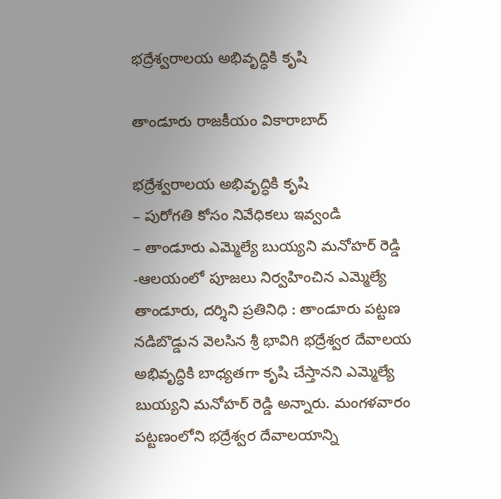భద్రేశ్వరాలయ అభివృద్ధికి కృషి

తాండూరు రాజకీయం వికారాబాద్

భద్రేశ్వరాలయ అభివృద్ధికి కృషి
– పురోగతి కోసం నివేధికలు ఇవ్వండి
– తాండూరు ఎమ్మెల్యే బుయ్యని మనోహర్ రెడ్డి
-ఆలయంలో పూజలు నిర్వహించిన ఎమ్మెల్యే
తాండూరు, దర్శిని ప్రతినిధి : తాండూరు పట్టణ నడిబొడ్డున వెలసిన శ్రీ భావిగి భద్రేశ్వర దేవాలయ అభివృద్ధికి బాధ్యతగా కృషి చేస్తానని ఎమ్మెల్యే బుయ్యని మనోహర్ రెడ్డి అన్నారు. మంగళవారం పట్టణంలోని భద్రేశ్వర దేవాలయాన్ని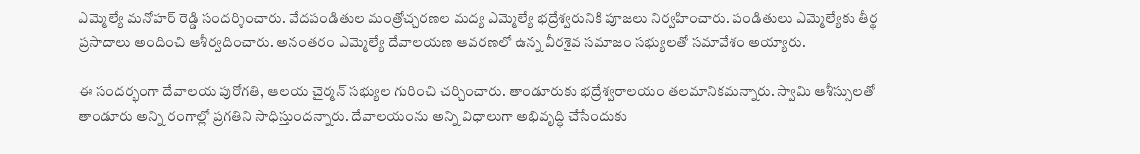ఎమ్మెల్యే మనోహర్ రెడ్డి సందర్శించారు. వేదపండితుల మంత్రోచ్చరణల మద్య ఎమ్మెల్యే భద్రేశ్వరునికి పూజలు నిర్వహించారు. పండితులు ఎమ్మెల్యేకు తీర్థ ప్రసాదాలు అందించి ఆశీర్వదించారు. అనంతరం ఎమ్మెల్యే దేవాలయణ ఆవరణలో ఉన్న వీరశైవ సమాజం సభ్యులతో సమావేశం అయ్యారు.

ఈ సందర్భంగా దేవాలయ పురోగతి, ఆలయ చైర్మన్ సభ్యుల గురించి చర్చించారు. తాండూరుకు భద్రేశ్వరాలయం తలమానికమన్నారు. స్వామి ఆశీస్సులతో తాండూరు అన్ని రంగాల్లో ప్రగతిని సాధిస్తుందన్నారు. దేవాలయంను అన్ని విధాలుగా అభివృద్ధి చేసేందుకు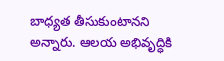బాధ్యత తీసుకుంటానని అన్నారు. ఆలయ అభివృద్ధికి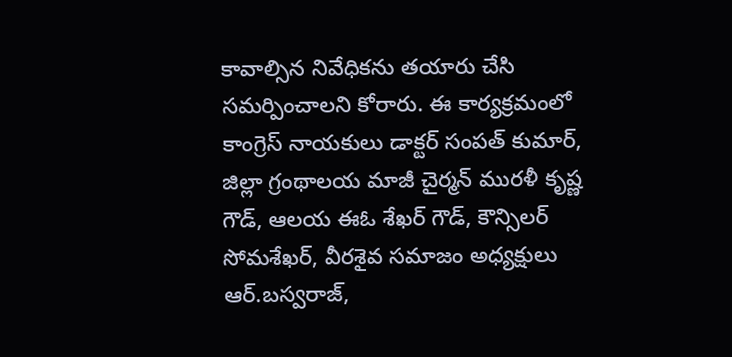కావాల్సిన నివేధికను తయారు చేసి సమర్పించాలని కోరారు. ఈ కార్యక్రమంలో కాంగ్రెస్ నాయకులు డాక్టర్ సంపత్ కుమార్, జిల్లా గ్రంథాలయ మాజీ చైర్మన్ మురళీ కృష్ణ గౌడ్, ఆలయ ఈఓ శేఖర్ గౌడ్, కౌన్సిలర్ సోమశేఖర్, వీరశైవ సమాజం అధ్యక్షులు ఆర్.బస్వరాజ్,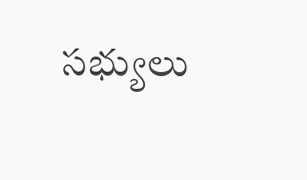సభ్యులు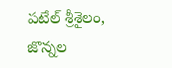పటేల్ శ్రీశైలం, జొన్నల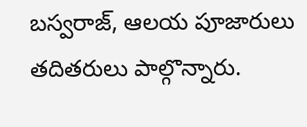బస్వరాజ్, ఆలయ పూజారులు తదితరులు పాల్గొన్నారు.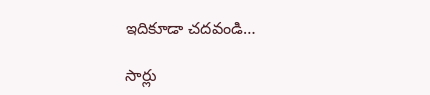ఇదికూడా చదవండి…

సార్లు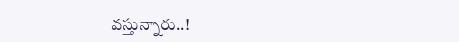వస్తున్నారు..!